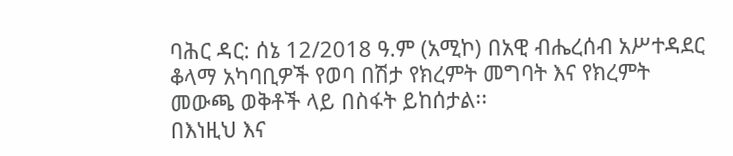ባሕር ዳር: ሰኔ 12/2018 ዓ.ም (አሚኮ) በአዊ ብሔረሰብ አሥተዳደር ቆላማ አካባቢዎች የወባ በሽታ የክረምት መግባት እና የክረምት መውጫ ወቅቶች ላይ በስፋት ይከሰታል፡፡
በእነዚህ እና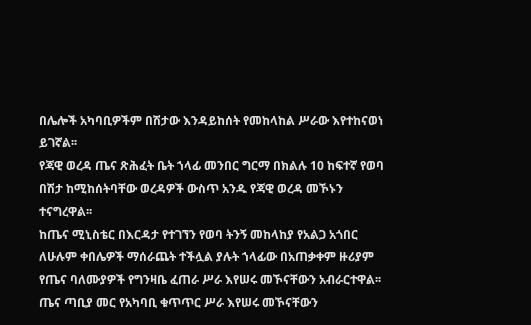በሌሎች አካባቢዎችም በሽታው እንዳይከሰት የመከላከል ሥራው እየተከናወነ ይገኛል፡፡
የጃዊ ወረዳ ጤና ጽሕፈት ቤት ኀላፊ መንበር ግርማ በክልሉ 10 ከፍተኛ የወባ በሽታ ከሚከሰትባቸው ወረዳዎች ውስጥ አንዱ የጃዊ ወረዳ መኾኑን ተናግረዋል፡፡
ከጤና ሚኒስቴር በእርዳታ የተገኘን የወባ ትንኝ መከላከያ የአልጋ አጎበር ለሁሉም ቀበሌዎች ማሰራጨት ተችሏል ያሉት ኀላፊው በአጠቃቀም ዙሪያም የጤና ባለሙያዎች የግንዛቤ ፈጠራ ሥራ እየሠሩ መኾናቸውን አብራርተዋል፡፡
ጤና ጣቢያ መር የአካባቢ ቁጥጥር ሥራ እየሠሩ መኾናቸውን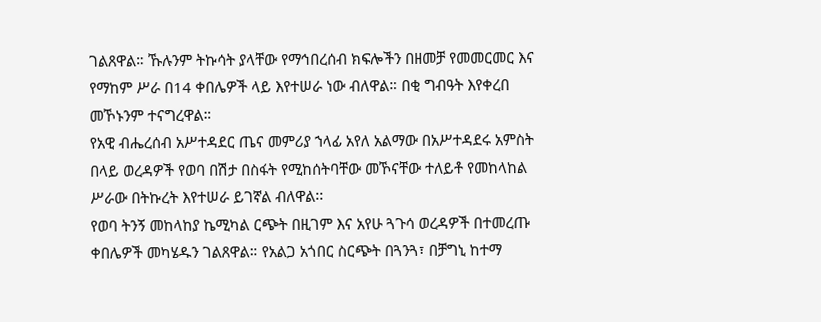ገልጸዋል። ኹሉንም ትኩሳት ያላቸው የማኅበረሰብ ክፍሎችን በዘመቻ የመመርመር እና የማከም ሥራ በ14 ቀበሌዎች ላይ እየተሠራ ነው ብለዋል። በቂ ግብዓት እየቀረበ መኾኑንም ተናግረዋል።
የአዊ ብሔረሰብ አሥተዳደር ጤና መምሪያ ኀላፊ አየለ አልማው በአሥተዳደሩ አምስት በላይ ወረዳዎች የወባ በሽታ በስፋት የሚከሰትባቸው መኾናቸው ተለይቶ የመከላከል ሥራው በትኩረት እየተሠራ ይገኛል ብለዋል፡፡
የወባ ትንኝ መከላከያ ኬሚካል ርጭት በዚገም እና አየሁ ጓጉሳ ወረዳዎች በተመረጡ ቀበሌዎች መካሄዱን ገልጸዋል። የአልጋ አጎበር ስርጭት በጓንጓ፣ በቻግኒ ከተማ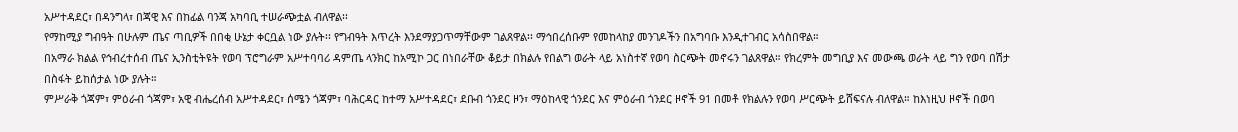አሥተዳደር፣ በዳንግላ፣ በጃዊ እና በከፊል ባንጃ አካባቢ ተሠራጭቷል ብለዋል፡፡
የማከሚያ ግብዓት በሁሉም ጤና ጣቢዎች በበቂ ሁኔታ ቀርቧል ነው ያሉት፡፡ የግብዓት እጥረት እንደማያጋጥማቸውም ገልጸዋል፡፡ ማኅበረሰቡም የመከላከያ መንገዶችን በአግባቡ እንዲተገብር አሳስበዋል።
በአማራ ክልል የኅብረተሰብ ጤና ኢንስቲትዩት የወባ ፕሮግራም አሥተባባሪ ዳምጤ ላንክር ከአሚኮ ጋር በነበራቸው ቆይታ በክልሉ የበልግ ወራት ላይ አነስተኛ የወባ ስርጭት መኖሩን ገልጸዋል። የክረምት መግቢያ እና መውጫ ወራት ላይ ግን የወባ በሽታ በስፋት ይከሰታል ነው ያሉት።
ምሥራቅ ጎጃም፣ ምዕራብ ጎጃም፣ አዊ ብሔረሰብ አሥተዳደር፣ ሰሜን ጎጃም፣ ባሕርዳር ከተማ አሥተዳደር፣ ደቡብ ጎንደር ዞን፣ ማዕከላዊ ጎንደር እና ምዕራብ ጎንደር ዞኖች 91 በመቶ የክልሉን የወባ ሥርጭት ይሸፍናሉ ብለዋል። ከእነዚህ ዞኖች በወባ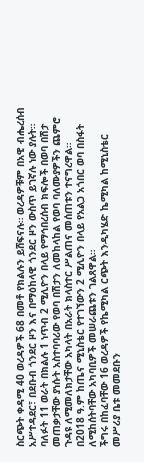ስርጭት ቀዳሚ 40 ወረዳዎች 68 በመቶ የክልሉን ይሸፍናሉ። ወረዳዎቹም በአዊ ብሔረሰብ አሥተዳደር፣ በደቡብ ጎንደር ዞን እና በማዕከላዊ ጎንደር ዞን ውስጥ ይገኛሉ ነው ያሉት።
ባለፉት 11 ወራት በክልሉ 1 ነጥብ 2 ሚሊዮን በላይ የማኅበረሰብ ክፍሎች በወባ በሽታ መጠቃታቸው ያነሱት አስተባባሪው የወባ በሽታን ለመከላከል የወባ ባለሙያዎችን ጨምሮ ጉዳዩ ለሚመለክታቸው አካላት በአራት ክላስተር ሥልጠና መሰጠቱን ተናግረዋል።
በ2018 ዓ.ም ከጤና ሚኒስቴር የተገኘውን 2 ሚሊዮን በላይ የአልጋ አጎበር ወባ በስፋት ለሚከሰትባቸው አካባቢዎች መሠራጨቱን ገልጸዋል።
ችግሩ በከፈባቸው 16 ወረዳዎች የኬሚካል ርጭት እንዲካሄድ ኬሚካል ከሚኒስቴር መሥሪያ ቤቱ መመደቡን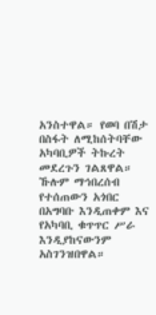አንስተዋል። የወባ በሽታ በስፋት ለሚከሰትባቸው አካባቢዎች ትኩረት መደረጉን ገልጸዋል።
ኹሉም ማኅበረሰብ የተሰጠውን አጎበር በአግባቡ እንዲጠቀም እና የአካባቢ ቁጥጥር ሥራ እንዲያከናውንም አስገንዝበዋል።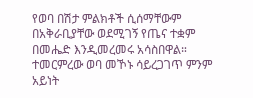የወባ በሽታ ምልክቶች ሲሰማቸውም በአቅራቢያቸው ወደሚገኝ የጤና ተቋም በመሔድ እንዲመረመሩ አሳስበዋል። ተመርምረው ወባ መኾኑ ሳይረጋገጥ ምንም አይነት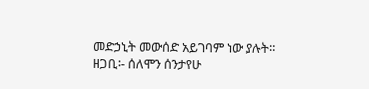መድኃኒት መውሰድ አይገባም ነው ያሉት።
ዘጋቢ፡- ሰለሞን ሰንታየሁ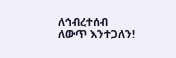ለኅብረተሰብ ለውጥ እንተጋለን!